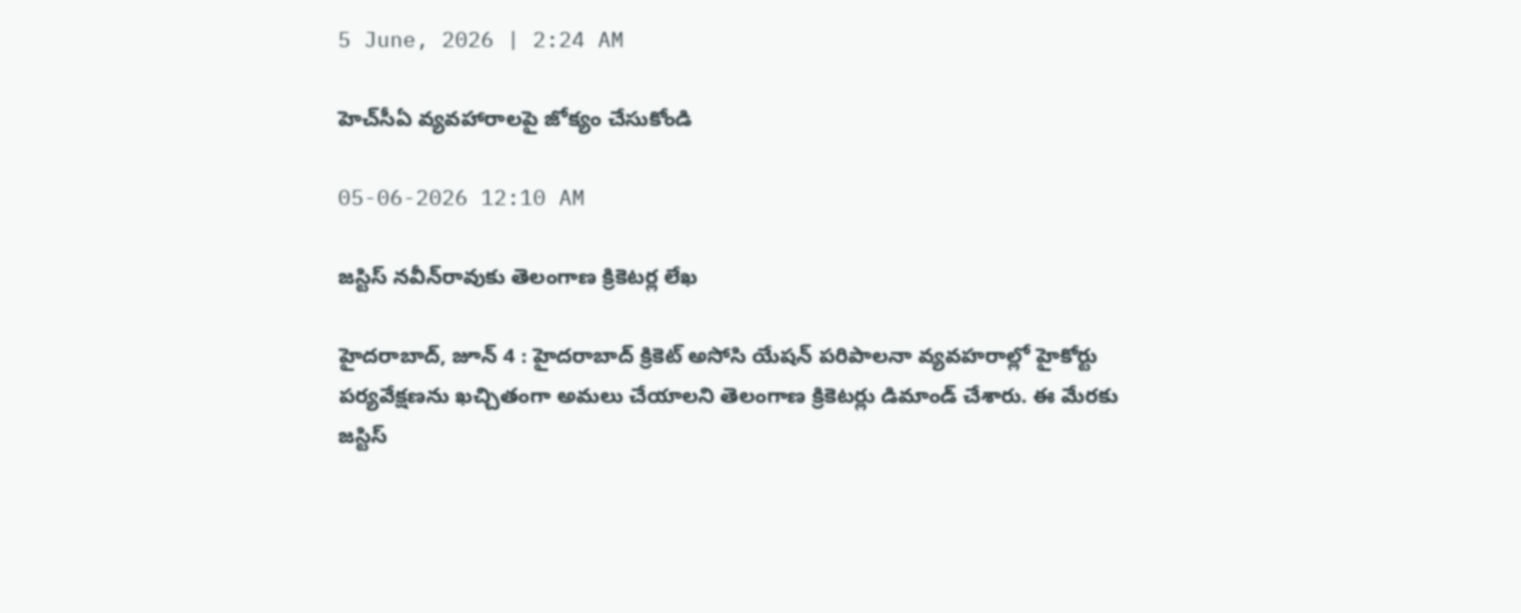5 June, 2026 | 2:24 AM

హెచ్‌సీఏ వ్యవహారాలపై జోక్యం చేసుకోండి

05-06-2026 12:10 AM

జస్టిస్ నవీన్‌రావుకు తెలంగాణ క్రికెటర్ల లేఖ

హైదరాబాద్, జూన్ 4 : హైదరాబాద్ క్రికెట్ అసోసి యేషన్ పరిపాలనా వ్యవహరాల్లో హైకోర్టు పర్యవేక్షణను ఖచ్చితంగా అమలు చేయాలని తెలంగాణ క్రికెటర్లు డిమాండ్ చేశారు. ఈ మేరకు జస్టిస్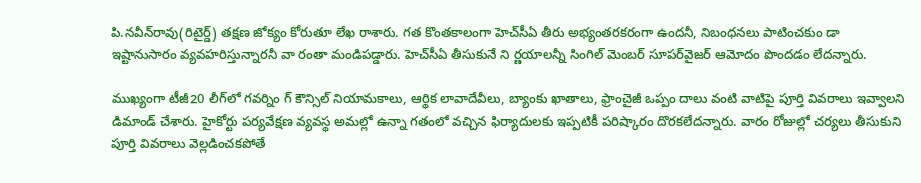పి.నవీన్‌రావు(రిటైర్డ్) తక్షణ జోక్యం కోరుతూ లేఖ రాశారు. గత కొంతకాలంగా హెచ్‌సీఏ తీరు అభ్యంతరకరంగా ఉందనీ, నిబంధనలు పాటించకుం డా ఇష్టానుసారం వ్యవహరిస్తున్నారనీ వా రంతా మండిపడ్డారు. హెచ్‌సీఏ తీసుకునే ని ర్ణయాలన్నీ సింగిల్ మెంబర్ సూపర్‌వైజర్ ఆమోదం పొందడం లేదన్నారు.

ముఖ్యంగా టీజీ20 లీగ్‌లో గవర్నిం గ్ కౌన్సిల్ నియామకాలు, ఆర్థిక లావాదేవీలు, బ్యాంకు ఖాతాలు, ఫ్రాంచైజీ ఒప్పం దాలు వంటి వాటిపై పూర్తి వివరాలు ఇవ్వాలని డిమాండ్ చేశారు. హైకోర్టు పర్యవేక్షణ వ్యవస్థ అమల్లో ఉన్నా గతంలో వచ్చిన ఫిర్యాదులకు ఇప్పటికీ పరిష్కారం దొరకలేదన్నారు. వారం రోజుల్లో చర్యలు తీసుకుని పూర్తి వివరాలు వెల్లడించకపోతే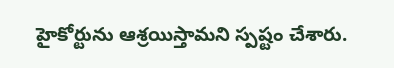హైకోర్టును ఆశ్రయిస్తామని స్పష్టం చేశారు.